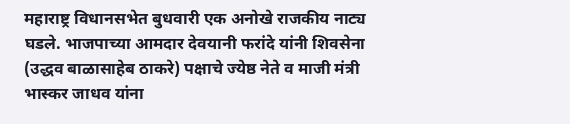महाराष्ट्र विधानसभेत बुधवारी एक अनोखे राजकीय नाट्य घडले. भाजपाच्या आमदार देवयानी फरांदे यांनी शिवसेना (उद्धव बाळासाहेब ठाकरे) पक्षाचे ज्येष्ठ नेते व माजी मंत्री भास्कर जाधव यांना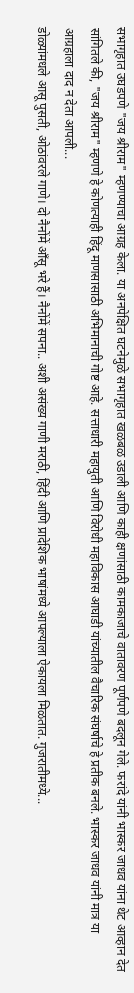सभागृहात उघडपणे "जय श्रीराम" म्हणण्याचा आग्रह केला. या अनपेक्षित घटनेमुळे सभागृहात खळबळ उडाली आणि काही क्षणांसाठी कामकाजाचे वातावरण पूर्णपणे बदलून गेले. फरांदे यांनी भास्कर जाधव यांना थेट आव्हान देत सांगितले की, "जय श्रीराम" म्हणणे हे कोणत्याही हिंदू माणसासाठी अभिमानाची गोष्ट आहे. सत्ताधारी महायुती आणि विरोधी महाविकास आघाडी यांच्यातील वैचारिक संघर्षाचे हे प्रतीक बनले. भास्कर जाधव यांनी मात्र या आग्रहाला दाद न देता आपली...
डोळ्यांमधले आसू पुसती, ओठांवरले गाणे। दो नैनोंमें आँसू भरे हैं। नैनोंमें सपना.. अशी असंख्य गाणी मराठी, हिंदी आणि प्रादेशिक भाषांमध्ये आपल्याला ऐकायला मिळतात. गुजरातीमध्ये...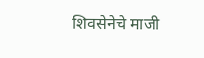शिवसेनेचे माजी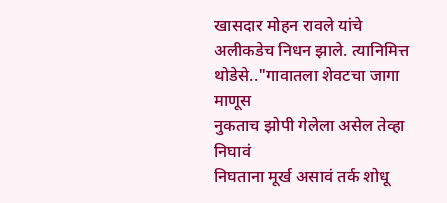खासदार मोहन रावले यांचे अलीकडेच निधन झाले. त्यानिमित्त थोडेसे.."गावातला शेवटचा जागा माणूस
नुकताच झोपी गेलेला असेल तेव्हा निघावं
निघताना मूर्ख असावं तर्क शोधू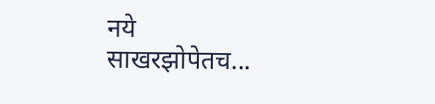नये
साखरझोपेतच...